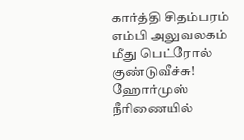கார்த்தி சிதம்பரம் எம்பி அலுவலகம் மீது பெட்ரோல் குண்டுவீச்சு! ஹோர்முஸ் நீரிணையில்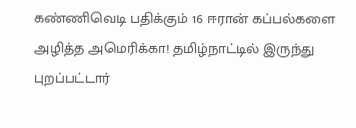கண்ணிவெடி பதிக்கும் 16 ஈரான் கப்பல்களை அழித்த அமெரிக்கா! தமிழ்நாட்டில் இருந்து புறப்பட்டார்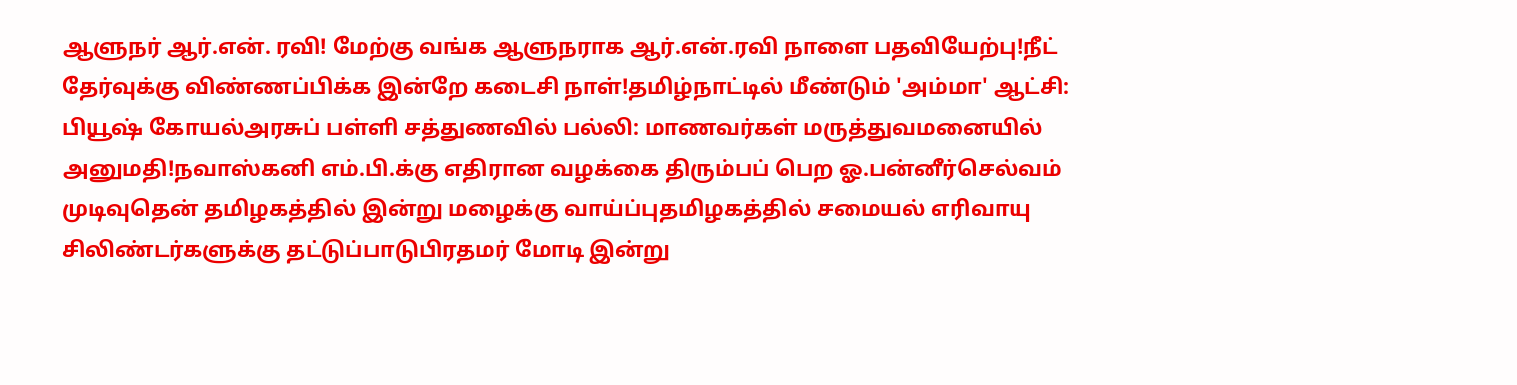ஆளுநர் ஆர்.என். ரவி! மேற்கு வங்க ஆளுநராக ஆர்.என்.ரவி நாளை பதவியேற்பு!நீட் தேர்வுக்கு விண்ணப்பிக்க இன்றே கடைசி நாள்!தமிழ்நாட்டில் மீண்டும் 'அம்மா' ஆட்சி: பியூஷ் கோயல்அரசுப் பள்ளி சத்துணவில் பல்லி: மாணவர்கள் மருத்துவமனையில் அனுமதி!நவாஸ்கனி எம்.பி.க்கு எதிரான வழக்கை திரும்பப் பெற ஓ.பன்னீர்செல்வம் முடிவுதென் தமிழகத்தில் இன்று மழைக்கு வாய்ப்புதமிழகத்தில் சமையல் எரிவாயு சிலிண்டர்களுக்கு தட்டுப்பாடுபிரதமர் மோடி இன்று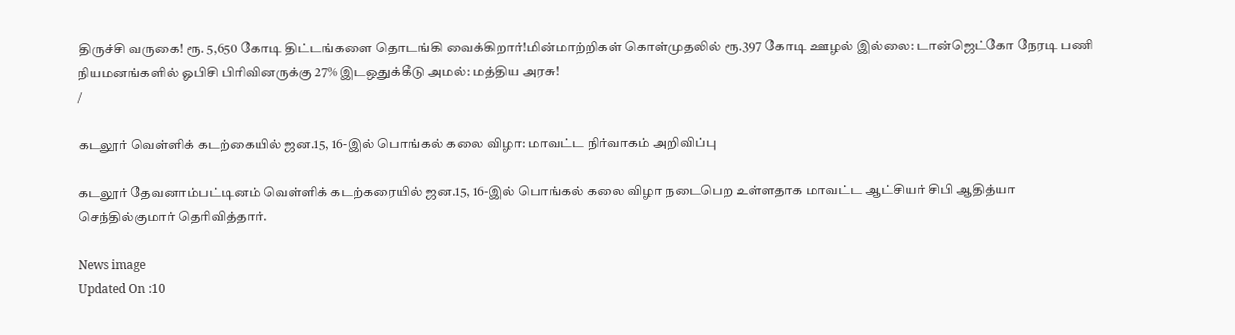திருச்சி வருகை! ரூ. 5,650 கோடி திட்டங்களை தொடங்கி வைக்கிறார்!மின்மாற்றிகள் கொள்முதலில் ரூ.397 கோடி ஊழல் இல்லை: டான்ஜெட்கோ நேரடி பணி நியமனங்களில் ஓபிசி பிரிவினருக்கு 27% இடஒதுக்கீடு அமல்: மத்திய அரசு!
/

கடலூர் வெள்ளிக் கடற்கையில் ஜன.15, 16-இல் பொங்கல் கலை விழா: மாவட்ட நிர்வாகம் அறிவிப்பு

கடலூர் தேவனாம்பட்டினம் வெள்ளிக் கடற்கரையில் ஜன.15, 16-இல் பொங்கல் கலை விழா நடைபெற உள்ளதாக மாவட்ட ஆட்சியர் சிபி ஆதித்யா செந்தில்குமார் தெரிவித்தார்.

News image
Updated On :10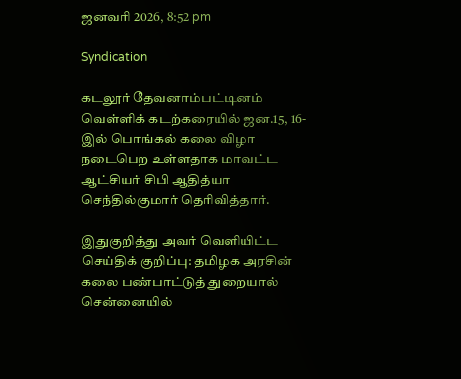ஜனவரி 2026, 8:52 pm

Syndication

கடலூர் தேவனாம்பட்டினம் வெள்ளிக் கடற்கரையில் ஜன.15, 16-இல் பொங்கல் கலை விழா நடைபெற உள்ளதாக மாவட்ட ஆட்சியர் சிபி ஆதித்யா செந்தில்குமார் தெரிவித்தார்.

இதுகுறித்து அவர் வெளியிட்ட செய்திக் குறிப்பு: தமிழக அரசின் கலை பண்பாட்டுத் துறையால் சென்னையில்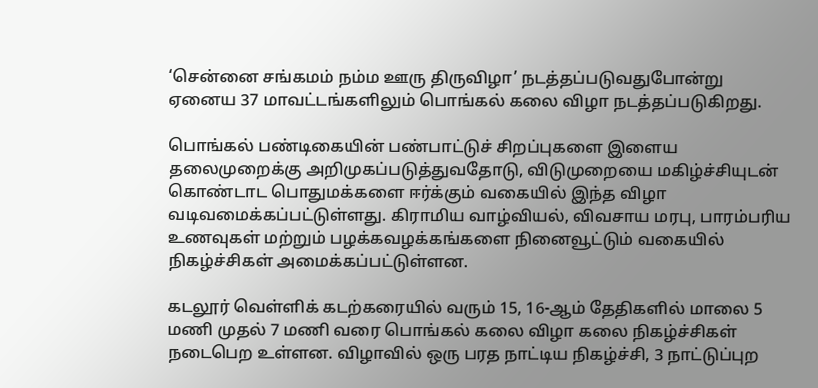‘சென்னை சங்கமம் நம்ம ஊரு திருவிழா’ நடத்தப்படுவதுபோன்று ஏனைய 37 மாவட்டங்களிலும் பொங்கல் கலை விழா நடத்தப்படுகிறது.

பொங்கல் பண்டிகையின் பண்பாட்டுச் சிறப்புகளை இளைய தலைமுறைக்கு அறிமுகப்படுத்துவதோடு, விடுமுறையை மகிழ்ச்சியுடன் கொண்டாட பொதுமக்களை ஈர்க்கும் வகையில் இந்த விழா வடிவமைக்கப்பட்டுள்ளது. கிராமிய வாழ்வியல், விவசாய மரபு, பாரம்பரிய உணவுகள் மற்றும் பழக்கவழக்கங்களை நினைவூட்டும் வகையில் நிகழ்ச்சிகள் அமைக்கப்பட்டுள்ளன.

கடலூர் வெள்ளிக் கடற்கரையில் வரும் 15, 16-ஆம் தேதிகளில் மாலை 5 மணி முதல் 7 மணி வரை பொங்கல் கலை விழா கலை நிகழ்ச்சிகள் நடைபெற உள்ளன. விழாவில் ஒரு பரத நாட்டிய நிகழ்ச்சி, 3 நாட்டுப்புற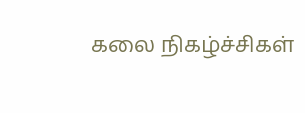கலை நிகழ்ச்சிகள்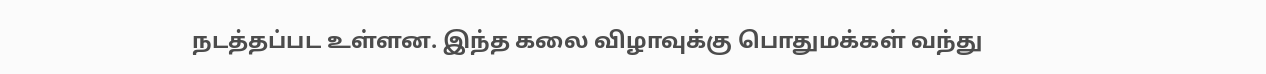நடத்தப்பட உள்ளன. இந்த கலை விழாவுக்கு பொதுமக்கள் வந்து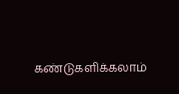கண்டுகளிக்கலாம்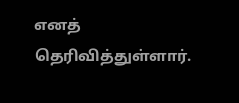எனத் தெரிவித்துள்ளார்.